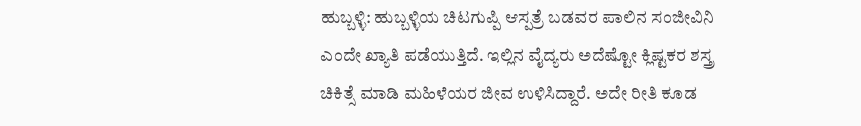ಹುಬ್ಬಳ್ಳಿ: ಹುಬ್ಬಳ್ಳಿಯ ಚಿಟಗುಪ್ಪಿ ಆಸ್ಪತ್ರೆ ಬಡವರ ಪಾಲಿನ ಸಂಜೀವಿನಿ ಎಂದೇ ಖ್ಯಾತಿ ಪಡೆಯುತ್ತಿದೆ. ಇಲ್ಲಿನ ವೈದ್ಯರು ಅದೆಷ್ಟೋ ಕ್ಲಿಷ್ಟಕರ ಶಸ್ತ್ರ ಚಿಕಿತ್ಸೆ ಮಾಡಿ ಮಹಿಳೆಯರ ಜೀವ ಉಳಿಸಿದ್ದಾರೆ. ಅದೇ ರೀತಿ ಕೂಡ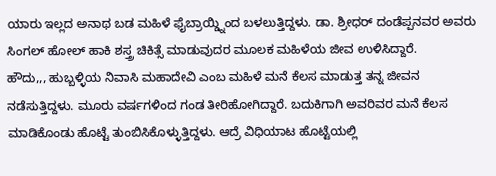ಯಾರು ಇಲ್ಲದ ಅನಾಥ ಬಡ ಮಹಿಳೆ ಫೈಬ್ರಾಯ್ಡ್ನಿಂದ ಬಳಲುತ್ತಿದ್ದಳು. ಡಾ. ಶ್ರೀಧರ್ ದಂಡೆಪ್ಪನವರ ಅವರು ಸಿಂಗಲ್ ಹೋಲ್ ಹಾಕಿ ಶಸ್ತ್ರ ಚಿಕಿತ್ಸೆ ಮಾಡುವುದರ ಮೂಲಕ ಮಹಿಳೆಯ ಜೀವ ಉಳಿಸಿದ್ದಾರೆ.
ಹೌದು,,, ಹುಬ್ಬಳ್ಳಿಯ ನಿವಾಸಿ ಮಹಾದೇವಿ ಎಂಬ ಮಹಿಳೆ ಮನೆ ಕೆಲಸ ಮಾಡುತ್ತ ತನ್ನ ಜೀವನ ನಡೆಸುತ್ತಿದ್ದಳು. ಮೂರು ವರ್ಷಗಳಿಂದ ಗಂಡ ತೀರಿಹೋಗಿದ್ದಾರೆ. ಬದುಕಿಗಾಗಿ ಅವರಿವರ ಮನೆ ಕೆಲಸ ಮಾಡಿಕೊಂಡು ಹೊಟ್ಟೆ ತುಂಬಿಸಿಕೊಳ್ಳುತ್ತಿದ್ದಳು. ಆದ್ರೆ ವಿಧಿಯಾಟ ಹೊಟ್ಟೆಯಲ್ಲಿ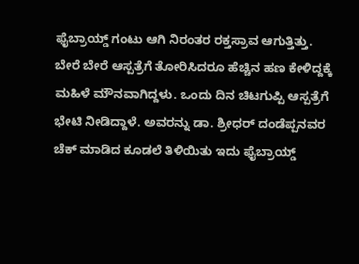ಫೈಬ್ರಾಯ್ಡ್ ಗಂಟು ಆಗಿ ನಿರಂತರ ರಕ್ತಸ್ರಾವ ಆಗುತ್ತಿತ್ತು. ಬೇರೆ ಬೇರೆ ಆಸ್ಪತ್ರೆಗೆ ತೋರಿಸಿದರೂ ಹೆಚ್ಚಿನ ಹಣ ಕೇಳಿದ್ದಕ್ಕೆ ಮಹಿಳೆ ಮೌನವಾಗಿದ್ದಳು. ಒಂದು ದಿನ ಚಿಟಗುಪ್ಪಿ ಆಸ್ಪತ್ರೆಗೆ ಭೇಟಿ ನೀಡಿದ್ದಾಳೆ. ಅವರನ್ನು ಡಾ. ಶ್ರೀಧರ್ ದಂಡೆಪ್ಪನವರ ಚೆಕ್ ಮಾಡಿದ ಕೂಡಲೆ ತಿಳಿಯಿತು ಇದು ಫೈಬ್ರಾಯ್ಡ್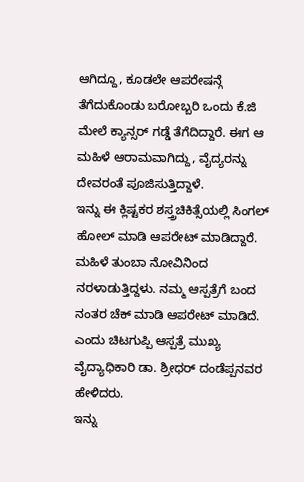ಆಗಿದ್ದೂ, ಕೂಡಲೇ ಆಪರೇಷನ್ಗೆ ತೆಗೆದುಕೊಂಡು ಬರೋಬ್ಬರಿ ಒಂದು ಕೆ.ಜಿ ಮೇಲೆ ಕ್ಯಾನ್ಸರ್ ಗಡ್ಡೆ ತೆಗೆದಿದ್ದಾರೆ. ಈಗ ಆ ಮಹಿಳೆ ಆರಾಮವಾಗಿದ್ದು, ವೈದ್ಯರನ್ನು ದೇವರಂತೆ ಪೂಜಿಸುತ್ತಿದ್ದಾಳೆ.
ಇನ್ನು ಈ ಕ್ಲಿಷ್ಟಕರ ಶಸ್ತ್ರಚಿಕಿತ್ಸೆಯಲ್ಲಿ ಸಿಂಗಲ್ ಹೋಲ್ ಮಾಡಿ ಆಪರೇಟ್ ಮಾಡಿದ್ದಾರೆ. ಮಹಿಳೆ ತುಂಬಾ ನೋವಿನಿಂದ ನರಳಾಡುತ್ತಿದ್ದಳು. ನಮ್ಮ ಆಸ್ಪತ್ರೆಗೆ ಬಂದ ನಂತರ ಚೆಕ್ ಮಾಡಿ ಆಪರೇಟ್ ಮಾಡಿದೆ. ಎಂದು ಚಿಟಗುಪ್ಪಿ ಆಸ್ಪತ್ರೆ ಮುಖ್ಯ ವೈದ್ಯಾಧಿಕಾರಿ ಡಾ. ಶ್ರೀಧರ್ ದಂಡೆಪ್ಪನವರ ಹೇಳಿದರು.
ಇನ್ನು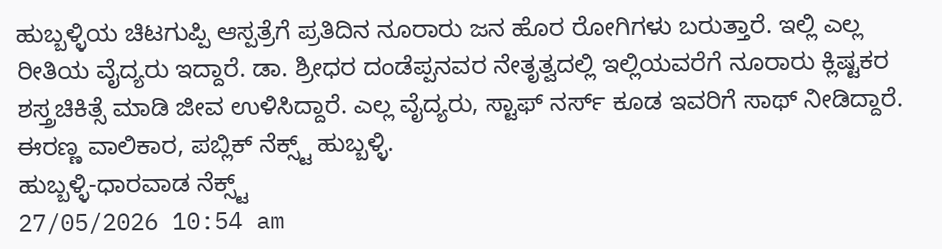ಹುಬ್ಬಳ್ಳಿಯ ಚಿಟಗುಪ್ಪಿ ಆಸ್ಪತ್ರೆಗೆ ಪ್ರತಿದಿನ ನೂರಾರು ಜನ ಹೊರ ರೋಗಿಗಳು ಬರುತ್ತಾರೆ. ಇಲ್ಲಿ ಎಲ್ಲ ರೀತಿಯ ವೈದ್ಯರು ಇದ್ದಾರೆ. ಡಾ. ಶ್ರೀಧರ ದಂಡೆಪ್ಪನವರ ನೇತೃತ್ವದಲ್ಲಿ ಇಲ್ಲಿಯವರೆಗೆ ನೂರಾರು ಕ್ಲಿಷ್ಟಕರ ಶಸ್ತ್ರಚಿಕಿತ್ಸೆ ಮಾಡಿ ಜೀವ ಉಳಿಸಿದ್ದಾರೆ. ಎಲ್ಲ ವೈದ್ಯರು, ಸ್ಟಾಫ್ ನರ್ಸ್ ಕೂಡ ಇವರಿಗೆ ಸಾಥ್ ನೀಡಿದ್ದಾರೆ.
ಈರಣ್ಣ ವಾಲಿಕಾರ, ಪಬ್ಲಿಕ್ ನೆಕ್ಸ್ಟ್ ಹುಬ್ಬಳ್ಳಿ.
ಹುಬ್ಬಳ್ಳಿ-ಧಾರವಾಡ ನೆಕ್ಸ್ಟ್
27/05/2026 10:54 am